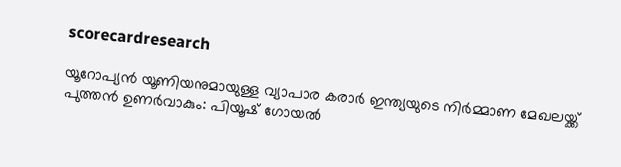scorecardresearch

യൂറോപ്യൻ യൂണിയനുമായുള്ള വ്യാപാര കരാർ ഇന്ത്യയുടെ നിർമ്മാണ മേഖലയ്ക്ക് പുത്തൻ ഉണർവാകും: പിയൂഷ് ഗോയൽ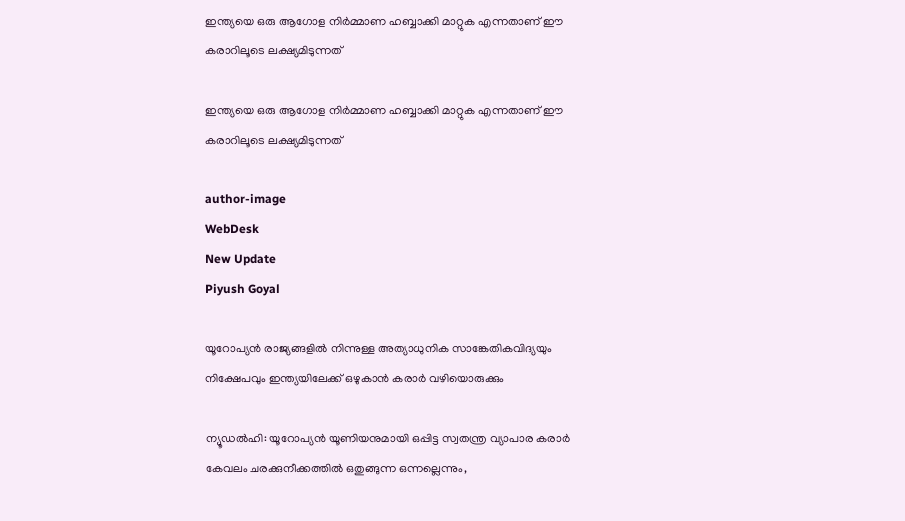ഇന്ത്യയെ ഒരു ആഗോള നിർമ്മാണ ഹബ്ബാക്കി മാറ്റുക എന്നതാണ് ഈ കരാറിലൂടെ ലക്ഷ്യമിടുന്നത്

ഇന്ത്യയെ ഒരു ആഗോള നിർമ്മാണ ഹബ്ബാക്കി മാറ്റുക എന്നതാണ് ഈ കരാറിലൂടെ ലക്ഷ്യമിടുന്നത്

author-image
WebDesk
New Update
Piyush Goyal

യൂറോപ്യൻ രാജ്യങ്ങളിൽ നിന്നുള്ള അത്യാധുനിക സാങ്കേതികവിദ്യയും നിക്ഷേപവും ഇന്ത്യയിലേക്ക് ഒഴുകാൻ കരാർ വഴിയൊരുക്കും

ന്യൂഡൽഹി: യൂറോപ്യൻ യൂണിയനുമായി ഒപ്പിട്ട സ്വതന്ത്ര വ്യാപാര കരാർ കേവലം ചരക്കുനീക്കത്തിൽ ഒതുങ്ങുന്ന ഒന്നല്ലെന്നും,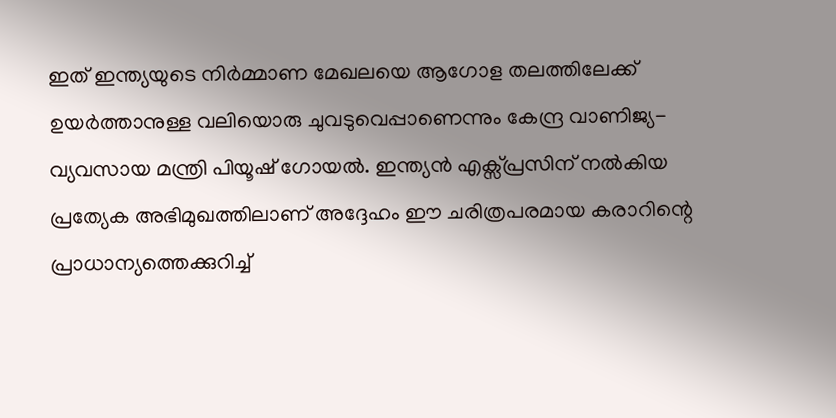ഇത് ഇന്ത്യയുടെ നിർമ്മാണ മേഖലയെ ആഗോള തലത്തിലേക്ക് ഉയർത്താനുള്ള വലിയൊരു ചുവടുവെപ്പാണെന്നും കേന്ദ്ര വാണിജ്യ-വ്യവസായ മന്ത്രി പിയൂഷ് ഗോയൽ. ഇന്ത്യൻ എക്സ്പ്രസിന് നൽകിയ പ്രത്യേക അഭിമുഖത്തിലാണ് അദ്ദേഹം ഈ ചരിത്രപരമായ കരാറിന്റെ പ്രാധാന്യത്തെക്കുറിച്ച്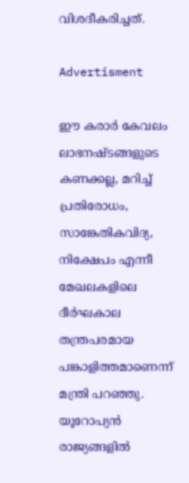വിശദീകരിച്ചത്.

Advertisment

ഈ കരാർ കേവലം ലാഭനഷ്ടങ്ങളുടെ കണക്കല്ല, മറിച്ച് പ്രതിരോധം, സാങ്കേതികവിദ്യ, നിക്ഷേപം എന്നീ മേഖലകളിലെ ദീർഘകാല തന്ത്രപരമായ പങ്കാളിത്തമാണെന്ന് മന്ത്രി പറഞ്ഞു. യൂറോപ്യൻ രാജ്യങ്ങളിൽ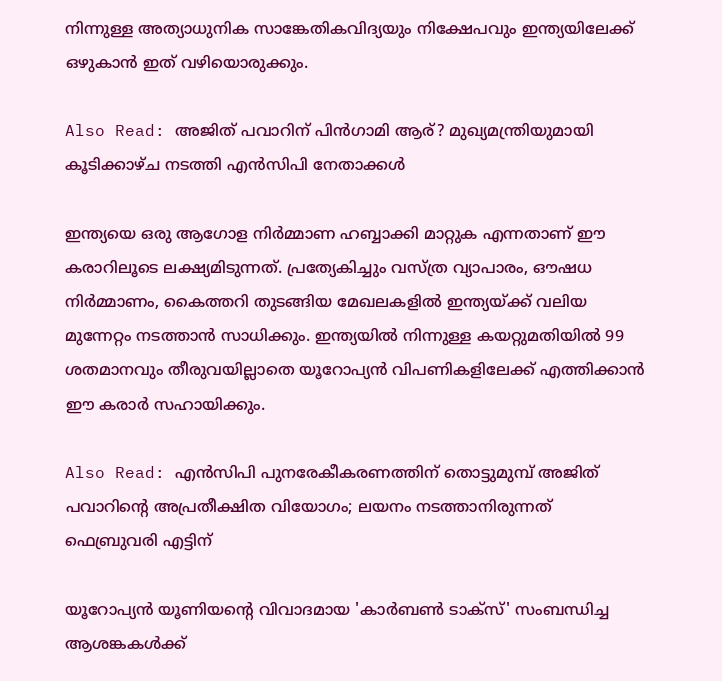നിന്നുള്ള അത്യാധുനിക സാങ്കേതികവിദ്യയും നിക്ഷേപവും ഇന്ത്യയിലേക്ക് ഒഴുകാൻ ഇത് വഴിയൊരുക്കും.

Also Read: അജിത് പവാറിന് പിൻഗാമി ആര്? മുഖ്യമന്ത്രിയുമായി കൂടിക്കാഴ്ച നടത്തി എൻസിപി നേതാക്കൾ

ഇന്ത്യയെ ഒരു ആഗോള നിർമ്മാണ ഹബ്ബാക്കി മാറ്റുക എന്നതാണ് ഈ കരാറിലൂടെ ലക്ഷ്യമിടുന്നത്. പ്രത്യേകിച്ചും വസ്ത്ര വ്യാപാരം, ഔഷധ നിർമ്മാണം, കൈത്തറി തുടങ്ങിയ മേഖലകളിൽ ഇന്ത്യയ്ക്ക് വലിയ മുന്നേറ്റം നടത്താൻ സാധിക്കും. ഇന്ത്യയിൽ നിന്നുള്ള കയറ്റുമതിയിൽ 99 ശതമാനവും തീരുവയില്ലാതെ യൂറോപ്യൻ വിപണികളിലേക്ക് എത്തിക്കാൻ ഈ കരാർ സഹായിക്കും.

Also Read: എൻസിപി പുനരേകീകരണത്തിന് തൊട്ടുമുമ്പ് അജിത് പവാറിന്റെ അപ്രതീക്ഷിത വിയോഗം; ലയനം നടത്താനിരുന്നത് ഫെബ്രുവരി എട്ടിന്

യൂറോപ്യൻ യൂണിയന്റെ വിവാദമായ 'കാർബൺ ടാക്സ്' സംബന്ധിച്ച ആശങ്കകൾക്ക്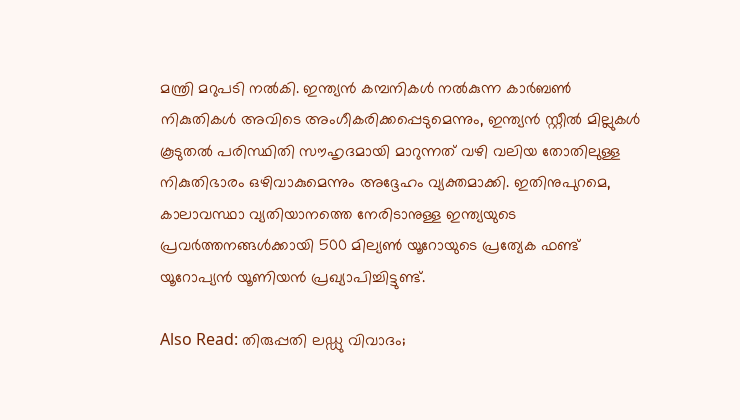മന്ത്രി മറുപടി നൽകി. ഇന്ത്യൻ കമ്പനികൾ നൽകുന്ന കാർബൺ നികുതികൾ അവിടെ അംഗീകരിക്കപ്പെടുമെന്നും, ഇന്ത്യൻ സ്റ്റീൽ മില്ലുകൾ കൂടുതൽ പരിസ്ഥിതി സൗഹൃദമായി മാറുന്നത് വഴി വലിയ തോതിലുള്ള നികുതിഭാരം ഒഴിവാകുമെന്നും അദ്ദേഹം വ്യക്തമാക്കി. ഇതിനുപുറമെ, കാലാവസ്ഥാ വ്യതിയാനത്തെ നേരിടാനുള്ള ഇന്ത്യയുടെ പ്രവർത്തനങ്ങൾക്കായി 500 മില്യൺ യൂറോയുടെ പ്രത്യേക ഫണ്ട് യൂറോപ്യൻ യൂണിയൻ പ്രഖ്യാപിച്ചിട്ടുണ്ട്.

Also Read: തിരുപ്പതി ലഡ്ഡു വിവാദം;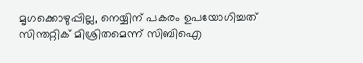മൃഗക്കൊഴുപ്പില്ല, നെയ്യിന് പകരം ഉപയോഗിച്ചത് സിന്തറ്റിക് മിശ്രിതമെന്ന് സിബിഐ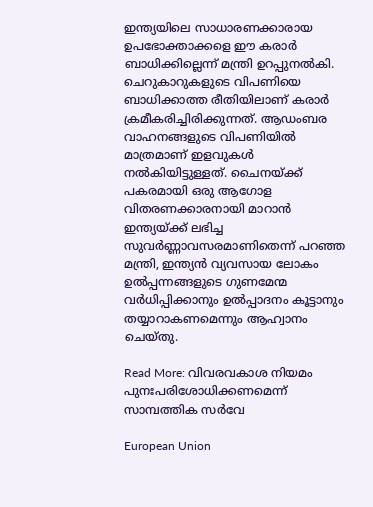ഇന്ത്യയിലെ സാധാരണക്കാരായ ഉപഭോക്താക്കളെ ഈ കരാർ ബാധിക്കില്ലെന്ന് മന്ത്രി ഉറപ്പുനൽകി. ചെറുകാറുകളുടെ വിപണിയെ ബാധിക്കാത്ത രീതിയിലാണ് കരാർ ക്രമീകരിച്ചിരിക്കുന്നത്. ആഡംബര വാഹനങ്ങളുടെ വിപണിയിൽ മാത്രമാണ് ഇളവുകൾ നൽകിയിട്ടുള്ളത്. ചൈനയ്ക്ക് പകരമായി ഒരു ആഗോള വിതരണക്കാരനായി മാറാൻ ഇന്ത്യയ്ക്ക് ലഭിച്ച സുവർണ്ണാവസരമാണിതെന്ന് പറഞ്ഞ മന്ത്രി, ഇന്ത്യൻ വ്യവസായ ലോകം ഉൽപ്പന്നങ്ങളുടെ ഗുണമേന്മ വർധിപ്പിക്കാനും ഉൽപ്പാദനം കൂട്ടാനും തയ്യാറാകണമെന്നും ആഹ്വാനം ചെയ്തു.

Read More: വിവരവകാശ നിയമം പുനഃപരിശോധിക്കണമെന്ന് സാമ്പത്തിക സർവേ

European Union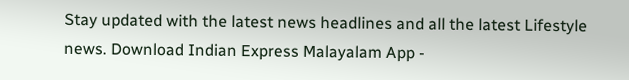Stay updated with the latest news headlines and all the latest Lifestyle news. Download Indian Express Malayalam App -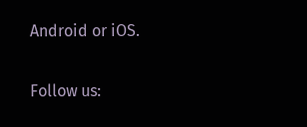Android or iOS.

Follow us: